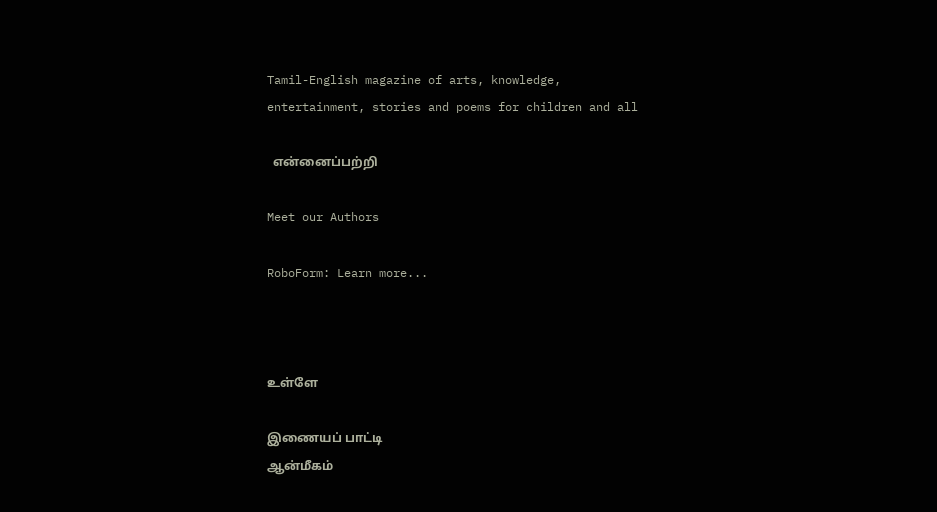Tamil-English magazine of arts, knowledge, entertainment, stories and poems for children and all

  என்னைப்பற்றி

Meet our Authors

RoboForm: Learn more...



உள்ளே

இணையப் பாட்டி
ஆன்மீகம்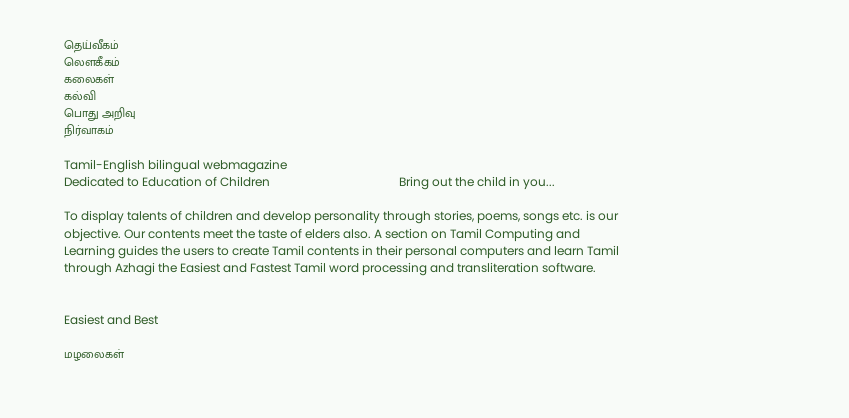தெய்வீகம்
லௌகீகம்
கலைகள்
கல்வி
பொது அறிவு
நிர்வாகம்

Tamil-English bilingual webmagazine
Dedicated to Education of Children                                           Bring out the child in you...

To display talents of children and develop personality through stories, poems, songs etc. is our objective. Our contents meet the taste of elders also. A section on Tamil Computing and Learning guides the users to create Tamil contents in their personal computers and learn Tamil through Azhagi the Easiest and Fastest Tamil word processing and transliteration software.


Easiest and Best

மழலைகள்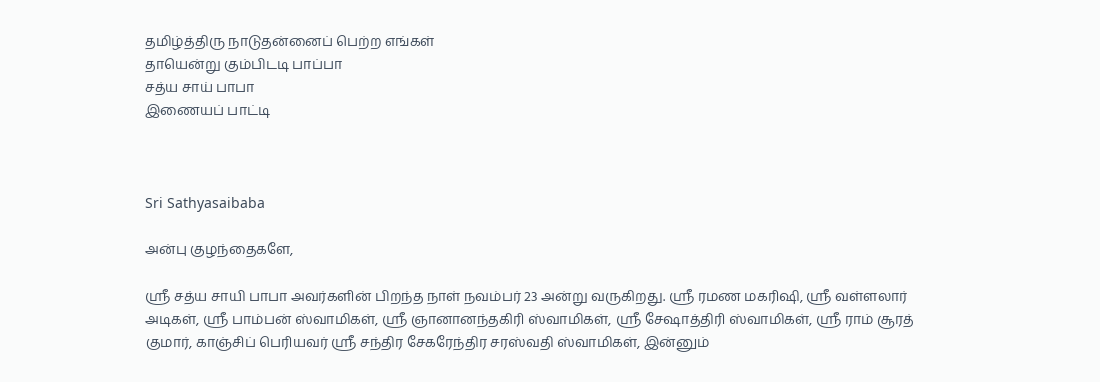தமிழ்த்திரு நாடுதன்னைப் பெற்ற எங்கள்
தாயென்று கும்பிடடி பாப்பா
சத்ய சாய் பாபா
இணையப் பாட்டி



Sri Sathyasaibaba

அன்பு குழந்தைகளே,

ஸ்ரீ சத்ய சாயி பாபா அவர்களின் பிறந்த நாள் நவம்பர் 23 அன்று வருகிறது. ஸ்ரீ ரமண மகரிஷி, ஸ்ரீ வள்ளலார் அடிகள், ஸ்ரீ பாம்பன் ஸ்வாமிகள், ஸ்ரீ ஞானானந்தகிரி ஸ்வாமிகள், ஸ்ரீ சேஷாத்திரி ஸ்வாமிகள், ஸ்ரீ ராம் சூரத் குமார், காஞ்சிப் பெரியவர் ஸ்ரீ சந்திர சேகரேந்திர சரஸ்வதி ஸ்வாமிகள், இன்னும்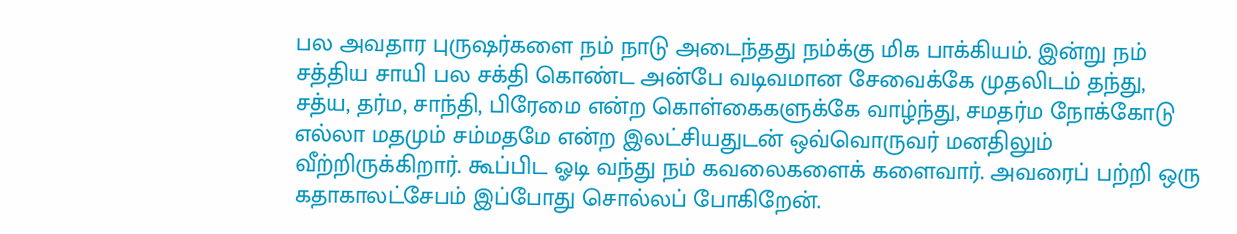பல அவதார புருஷர்களை நம் நாடு அடைந்தது நம்க்கு மிக பாக்கியம். இன்று நம் சத்திய சாயி பல சக்தி கொண்ட அன்பே வடிவமான சேவைக்கே முதலிடம் தந்து, சத்ய, தர்ம, சாந்தி, பிரேமை என்ற கொள்கைகளுக்கே வாழ்ந்து, சமதர்ம நோக்கோடு எல்லா மதமும் சம்மதமே என்ற இலட்சியதுடன் ஒவ்வொருவர் மனதிலும் வீற்றிருக்கிறார். கூப்பிட ஓடி வந்து நம் கவலைகளைக் களைவார். அவரைப் பற்றி ஒரு கதாகாலட்சேபம் இப்போது சொல்லப் போகிறேன்.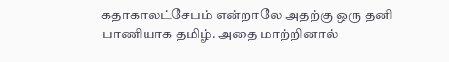கதாகாலட்சேபம் என்றாலே அதற்கு ஒரு தனி பாணியாக தமிழ். அதை மாற்றினால்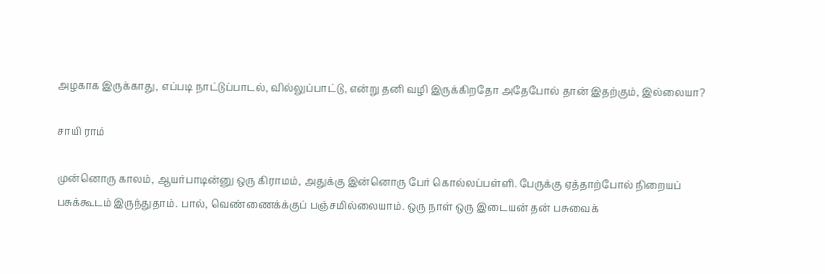அழகாக இருக்காது, எப்படி நாட்டுப்பாடல், வில்லுப்பாட்டு, என்று தனி வழி இருக்கிறதோ அதேபோல் தான் இதற்கும், இல்லையா?

சாயி ராம்

முன்னொரு காலம், ஆயர்பாடின்னு ஒரு கிராமம், அதுக்கு இன்னொரு பேர் கொல்லப்பள்ளி. பேருக்கு ஏத்தாற்போல் நிறையப் பசுக்கூடம் இருந்துதாம். பால், வெண்ணைக்க்குப் பஞ்சமில்லையாம். ஒரு நாள் ஒரு இடையன் தன் பசுவைக்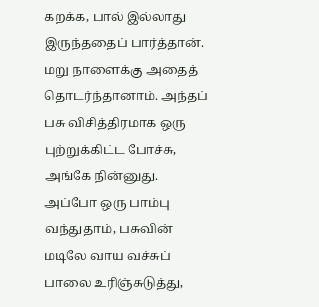கறக்க, பால் இல்லாது இருந்ததைப் பார்த்தான். மறு நாளைக்கு அதைத் தொடர்ந்தானாம். அந்தப் பசு விசித்திரமாக ஒரு புற்றுக்கிட்ட போச்சு, அங்கே நின்னுது. அப்போ ஒரு பாம்பு வந்துதாம், பசுவின் மடிலே வாய வச்சுப் பாலை உரிஞ்சுடுத்து,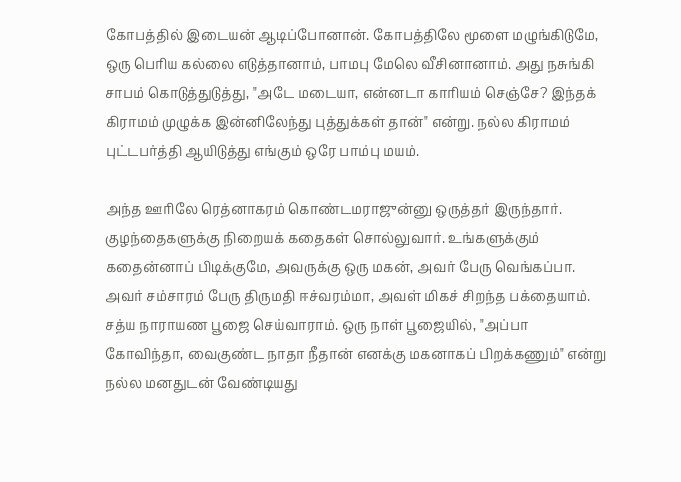கோபத்தில் இடையன் ஆடிப்போனான். கோபத்திலே மூளை மழுங்கிடுமே, ஒரு பெரிய கல்லை எடுத்தானாம், பாமபு மேலெ வீசினானாம். அது நசுங்கி சாபம் கொடுத்துடுத்து, "அடே மடையா, என்னடா காரியம் செஞ்சே? இந்தக் கிராமம் முழுக்க இன்னிலேந்து புத்துக்கள் தான்" என்று. நல்ல கிராமம் புட்டபர்த்தி ஆயிடுத்து எங்கும் ஒரே பாம்பு மயம்.

அந்த ஊரிலே ரெத்னாகரம் கொண்டமராஜுன்னு ஒருத்தர் இருந்தார். குழந்தைகளுக்கு நிறையக் கதைகள் சொல்லுவார். உங்களுக்கும் கதைன்னாப் பிடிக்குமே, அவருக்கு ஒரு மகன், அவர் பேரு வெங்கப்பா. அவர் சம்சாரம் பேரு திருமதி ஈச்வரம்மா, அவள் மிகச் சிறந்த பக்தையாம். சத்ய நாராயண பூஜை செய்வாராம். ஒரு நாள் பூஜையில், "அப்பா கோவிந்தா, வைகுண்ட நாதா நீதான் எனக்கு மகனாகப் பிறக்கணும்" என்று நல்ல மனதுடன் வேண்டியது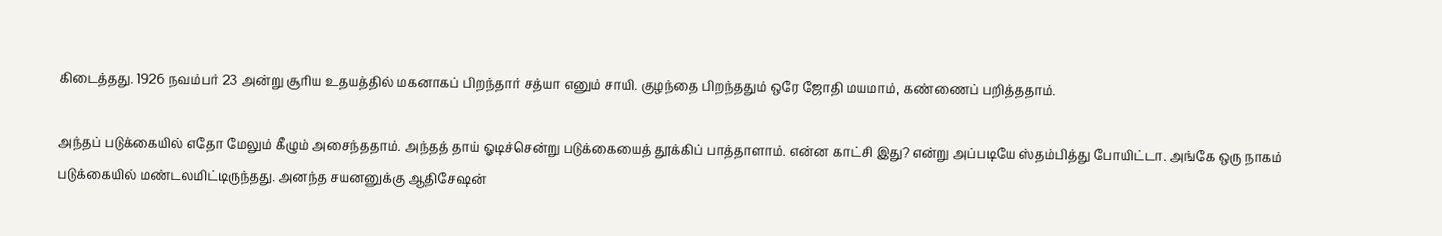கிடைத்தது. 1926 நவம்பர் 23 அன்று சூரிய உதயத்தில் மகனாகப் பிறந்தார் சத்யா எனும் சாயி. குழந்தை பிறந்ததும் ஒரே ஜோதி மயமாம், கண்ணைப் பறித்ததாம்.

அந்தப் படுக்கையில் எதோ மேலும் கீழும் அசைந்ததாம். அந்தத் தாய் ஓடிச்சென்று படுக்கையைத் தூக்கிப் பாத்தாளாம். என்ன காட்சி இது? என்று அப்படியே ஸ்தம்பித்து போயிட்டா. அங்கே ஒரு நாகம் படுக்கையில் மண்டலமிட்டிருந்தது. அனந்த சயனனுக்கு ஆதிசேஷன்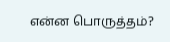என்ன பொருத்தம்?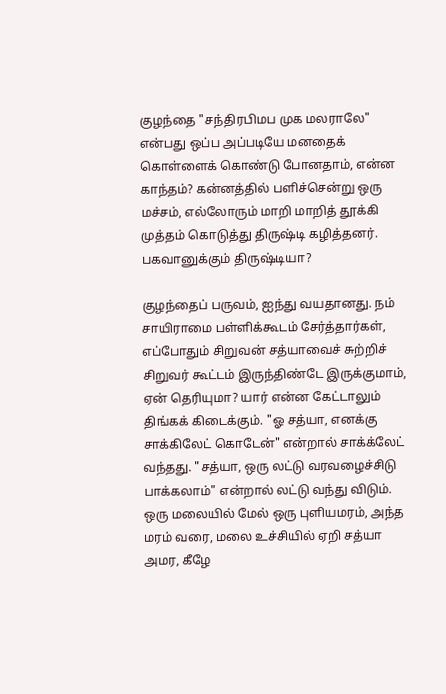குழந்தை "சந்திரபிமப முக மலராலே" என்பது ஒப்ப அப்படியே மனதைக் கொள்ளைக் கொண்டு போனதாம், என்ன காந்தம்? கன்னத்தில் பளிச்சென்று ஒரு மச்சம், எல்லோரும் மாறி மாறித் தூக்கி முத்தம் கொடுத்து திருஷ்டி கழித்தனர். பகவானுக்கும் திருஷ்டியா?

குழந்தைப் பருவம், ஐந்து வயதானது. நம் சாயிராமை பள்ளிக்கூடம் சேர்த்தார்கள், எப்போதும் சிறுவன் சத்யாவைச் சுற்றிச் சிறுவர் கூட்டம் இருந்திண்டே இருக்குமாம், ஏன் தெரியுமா? யார் என்ன கேட்டாலும் திங்கக் கிடைக்கும். "ஓ சத்யா, எனக்கு சாக்கிலேட் கொடேன்" என்றால் சாக்க்லேட் வந்தது. "சத்யா, ஒரு லட்டு வரவழைச்சிடு பாக்கலாம்" என்றால் லட்டு வந்து விடும். ஒரு மலையில் மேல் ஒரு புளியமரம், அந்த மரம் வரை, மலை உச்சியில் ஏறி சத்யா அமர, கீழே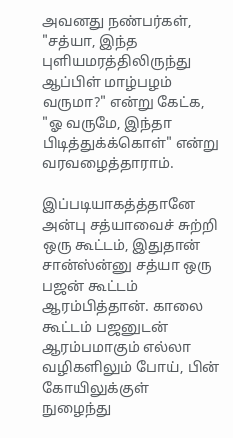அவனது நண்பர்கள், "சத்யா, இந்த புளியமரத்திலிருந்து ஆப்பிள் மாழ்பழம் வருமா?" என்று கேட்க, "ஓ வருமே, இந்தா பிடித்துக்க்கொள்" என்று வரவழைத்தாராம்.

இப்படியாகத்த்தானே அன்பு சத்யாவைச் சுற்றி ஒரு கூட்டம், இதுதான் சான்ஸ்ன்னு சத்யா ஒரு பஜன் கூட்டம் ஆரம்பித்தான். காலை கூட்டம் பஜனுடன் ஆரம்பமாகும் எல்லா வழிகளிலும் போய், பின் கோயிலுக்குள் நுழைந்து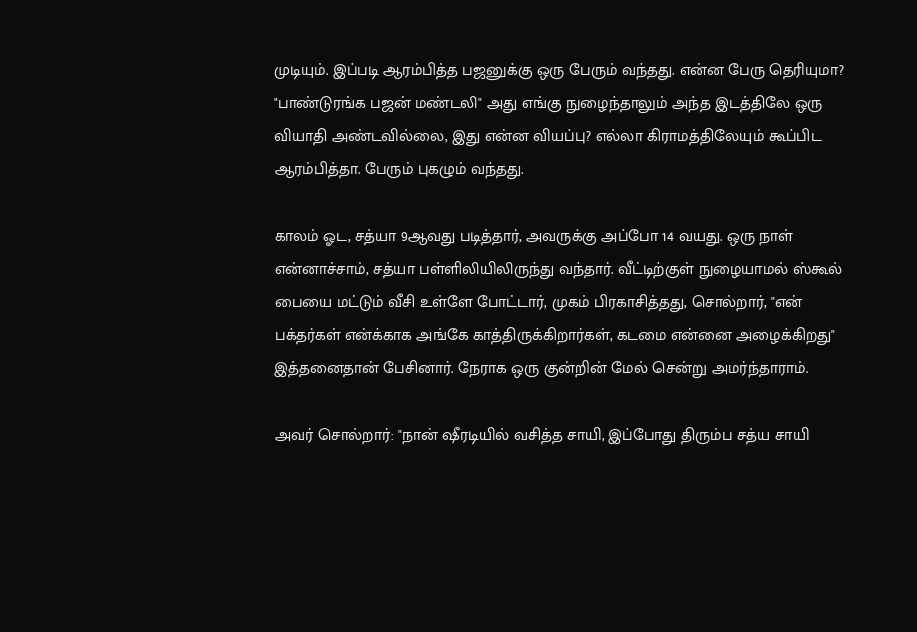முடியும். இப்படி ஆரம்பித்த பஜனுக்கு ஒரு பேரும் வந்தது. என்ன பேரு தெரியுமா? "பாண்டுரங்க பஜன் மண்டலி" அது எங்கு நுழைந்தாலும் அந்த இடத்திலே ஒரு வியாதி அண்டவில்லை, இது என்ன வியப்பு? எல்லா கிராமத்திலேயும் கூப்பிட ஆரம்பித்தா. பேரும் புகழும் வந்தது.

காலம் ஓட, சத்யா 9ஆவது படித்தார், அவருக்கு அப்போ 14 வயது. ஒரு நாள் என்னாச்சாம், சத்யா பள்ளிலியிலிருந்து வந்தார். வீட்டிற்குள் நுழையாமல் ஸ்கூல் பையை மட்டும் வீசி உள்ளே போட்டார், முகம் பிரகாசித்தது, சொல்றார், "என் பக்தர்கள் என்க்காக அங்கே காத்திருக்கிறார்கள், கடமை என்னை அழைக்கிறது" இத்தனைதான் பேசினார். நேராக ஒரு குன்றின் மேல் சென்று அமர்ந்தாராம்.

அவர் சொல்றார்: "நான் ஷீரடியில் வசித்த சாயி, இப்போது திரும்ப சத்ய சாயி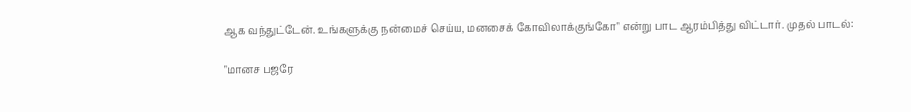ஆக வந்துட்டேன். உங்களுக்கு நன்மைச் செய்ய, மனசைக் கோவிலாக்குங்கோ" என்று பாட ஆரம்பித்து விட்டார். முதல் பாடல்:

"மானச பஜரே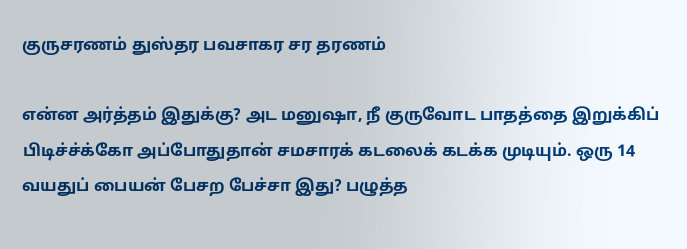குருசரணம் துஸ்தர பவசாகர சர தரணம்

என்ன அர்த்தம் இதுக்கு? அட மனுஷா, நீ குருவோட பாதத்தை இறுக்கிப் பிடிச்ச்க்கோ அப்போதுதான் சமசாரக் கடலைக் கடக்க முடியும். ஒரு 14 வயதுப் பையன் பேசற பேச்சா இது? பழுத்த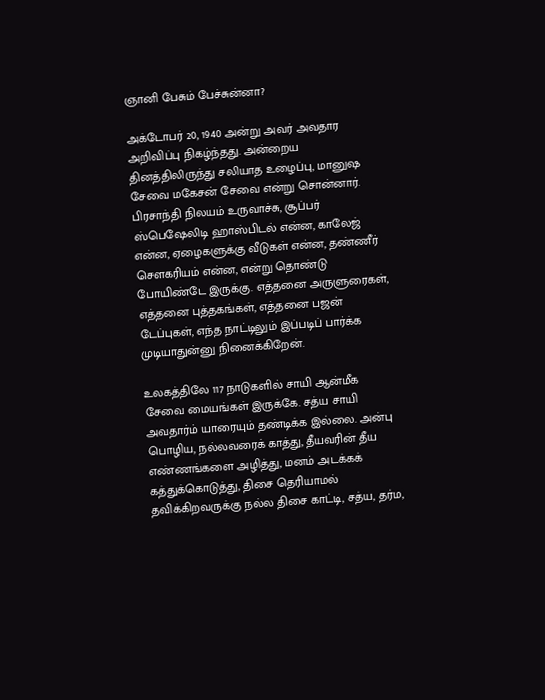ஞானி பேசும் பேச்சுன்னா?

அக்டோபர் 20, 1940 அன்று அவர் அவதார அறிவிப்பு நிகழ்ந்தது. அன்றைய தினத்திலிருந்து சலியாத உழைப்பு, மானுஷ சேவை மகேசன் சேவை என்று சொன்னார். பிரசாந்தி நிலயம் உருவாச்சு, சூப்பர் ஸ்பெஷேலிடி ஹாஸ்பிடல் என்ன, காலேஜ் என்ன, ஏழைகளுக்கு வீடுகள் என்ன, தண்ணீர் சௌகரியம் என்ன, என்று தொண்டு போயிண்டே இருக்கு. எத்தனை அருளுரைகள், எத்தனை புத்தகங்கள், எத்தனை பஜன் டேப்புகள், எந்த நாட்டிலும் இப்படிப் பார்க்க முடியாதுன்னு நினைக்கிறேன்.

உலகத்திலே 117 நாடுகளில் சாயி ஆன்மீக சேவை மையங்கள் இருக்கே. சத்ய சாயி அவதார்ம் யாரையும் தண்டிக்க இல்லை. அன்பு பொழிய, நல்லவரைக் காத்து, தீயவரின் தீய எண்ணங்களை அழித்து, மனம் அடக்கக் கத்துக்கொடுத்து, திசை தெரியாமல் தவிக்கிறவருக்கு நல்ல திசை காட்டி, சத்ய, தர்ம,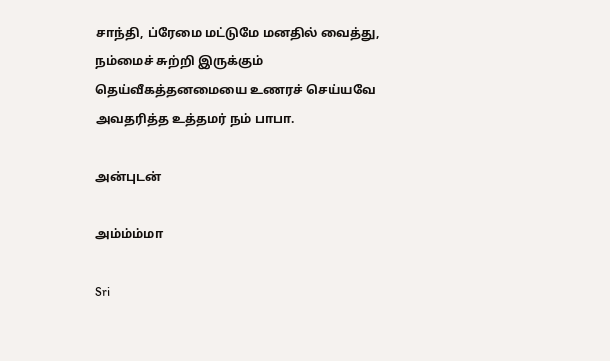சாந்தி, ப்ரேமை மட்டுமே மனதில் வைத்து, நம்மைச் சுற்றி இருக்கும் தெய்வீகத்தனமையை உணரச் செய்யவே அவதரித்த உத்தமர் நம் பாபா.

அன்புடன்

அம்ம்ம்மா

Sri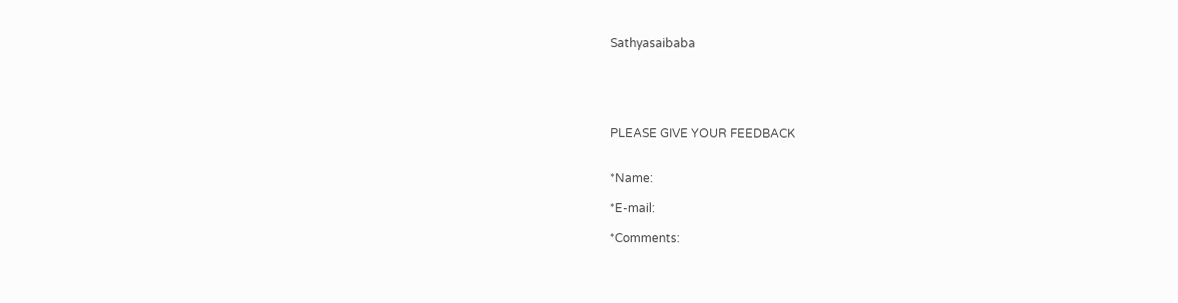Sathyasaibaba





PLEASE GIVE YOUR FEEDBACK


*Name:

*E-mail:

*Comments: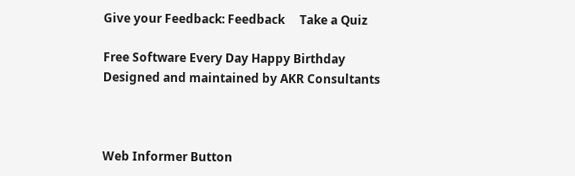Give your Feedback: Feedback     Take a Quiz

Free Software Every Day Happy Birthday
Designed and maintained by AKR Consultants



Web Informer Button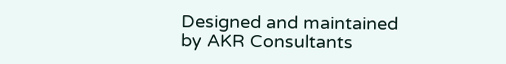Designed and maintained by AKR Consultants